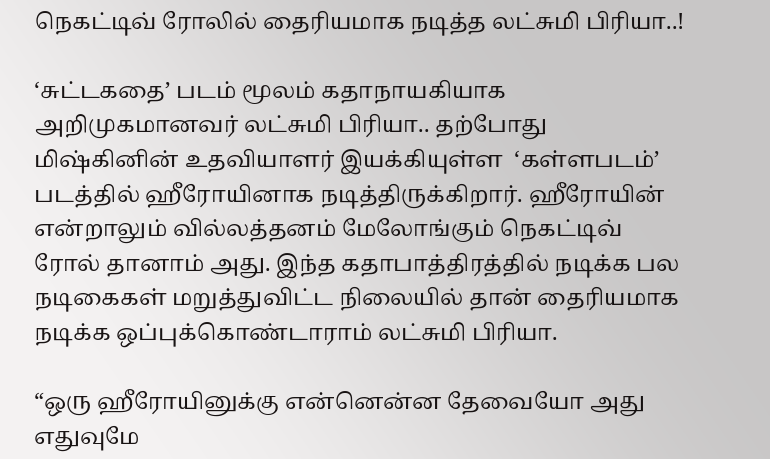நெகட்டிவ் ரோலில் தைரியமாக நடித்த லட்சுமி பிரியா..!

‘சுட்டகதை’ படம் மூலம் கதாநாயகியாக அறிமுகமானவர் லட்சுமி பிரியா.. தற்போது மிஷ்கினின் உதவியாளர் இயக்கியுள்ள  ‘கள்ளபடம்’ படத்தில் ஹீரோயினாக நடித்திருக்கிறார். ஹீரோயின் என்றாலும் வில்லத்தனம் மேலோங்கும் நெகட்டிவ் ரோல் தானாம் அது. இந்த கதாபாத்திரத்தில் நடிக்க பல நடிகைகள் மறுத்துவிட்ட நிலையில் தான் தைரியமாக நடிக்க ஒப்புக்கொண்டாராம் லட்சுமி பிரியா.

“ஒரு ஹீரோயினுக்கு என்னென்ன தேவையோ அது எதுவுமே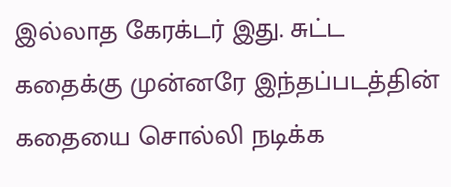இல்லாத கேரக்டர் இது. சுட்ட கதைக்கு முன்னரே இந்தப்படத்தின் கதையை சொல்லி நடிக்க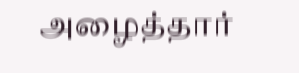அழைத்தார்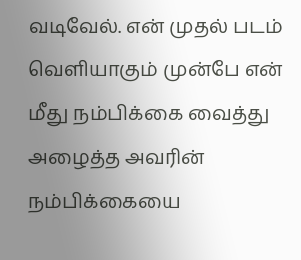வடிவேல். என் முதல் படம் வெளியாகும் முன்பே என் மீது நம்பிக்கை வைத்து அழைத்த அவரின் நம்பிக்கையை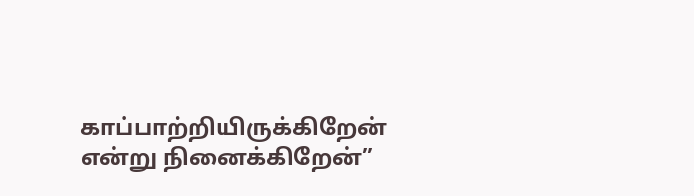காப்பாற்றியிருக்கிறேன் என்று நினைக்கிறேன்”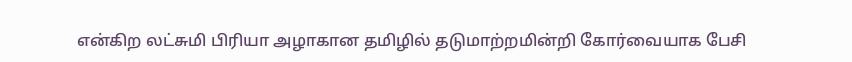என்கிற லட்சுமி பிரியா அழாகான தமிழில் தடுமாற்றமின்றி கோர்வையாக பேசி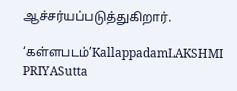ஆச்சர்யப்படுத்துகிறார்.

‘கள்ளபடம்’KallappadamLAKSHMI PRIYASutta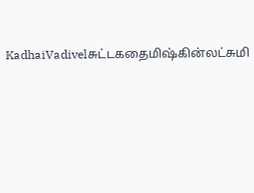KadhaiVadivelசுட்டகதைமிஷ்கின்லட்சுமி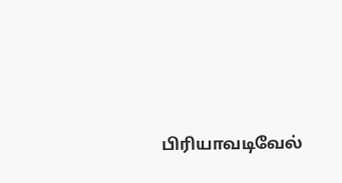பிரியாவடிவேல்